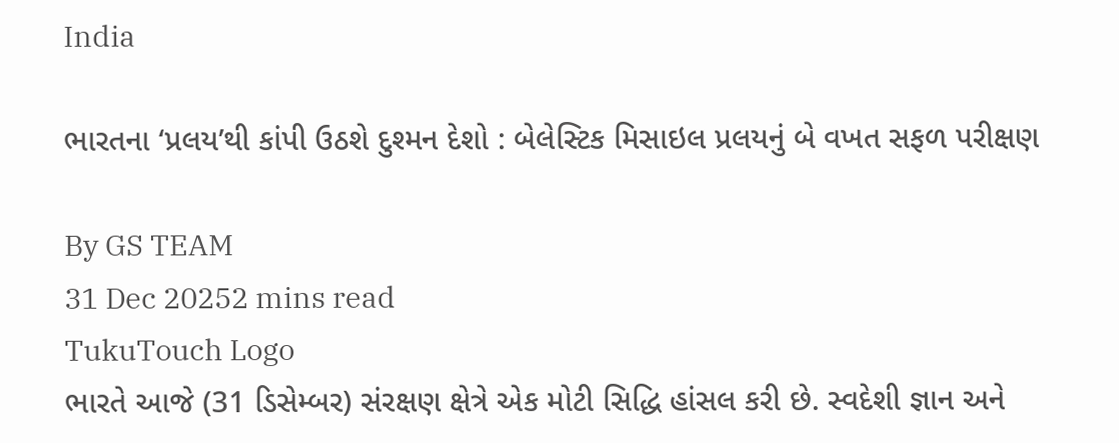India

ભારતના ‘પ્રલય’થી કાંપી ઉઠશે દુશ્મન દેશો : બેલેસ્ટિક મિસાઇલ પ્રલયનું બે વખત સફળ પરીક્ષણ

By GS TEAM
31 Dec 20252 mins read
TukuTouch Logo
ભારતે આજે (31 ડિસેમ્બર) સંરક્ષણ ક્ષેત્રે એક મોટી સિદ્ધિ હાંસલ કરી છે. સ્વદેશી જ્ઞાન અને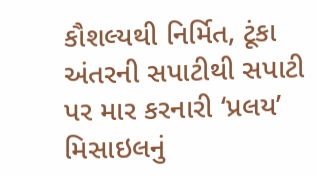કૌશલ્યથી નિર્મિત, ટૂંકા અંતરની સપાટીથી સપાટી પર માર કરનારી ‘પ્રલય’ મિસાઇલનું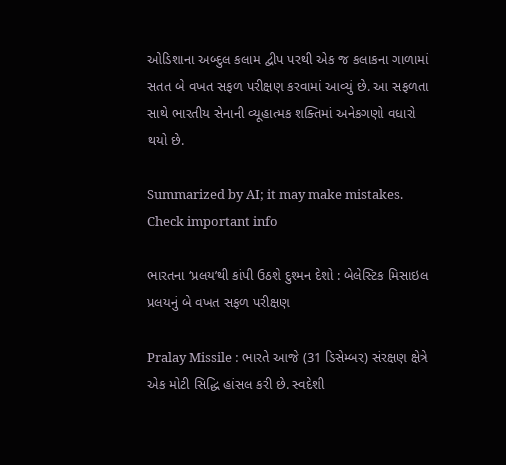ઓડિશાના અબ્દુલ કલામ દ્વીપ પરથી એક જ કલાકના ગાળામાં સતત બે વખત સફળ પરીક્ષણ કરવામાં આવ્યું છે. આ સફળતા સાથે ભારતીય સેનાની વ્યૂહાત્મક શક્તિમાં અનેકગણો વધારો થયો છે.

Summarized by AI; it may make mistakes. Check important info

ભારતના ‘પ્રલય’થી કાંપી ઉઠશે દુશ્મન દેશો : બેલેસ્ટિક મિસાઇલ પ્રલયનું બે વખત સફળ પરીક્ષણ

Pralay Missile : ભારતે આજે (31 ડિસેમ્બર) સંરક્ષણ ક્ષેત્રે એક મોટી સિદ્ધિ હાંસલ કરી છે. સ્વદેશી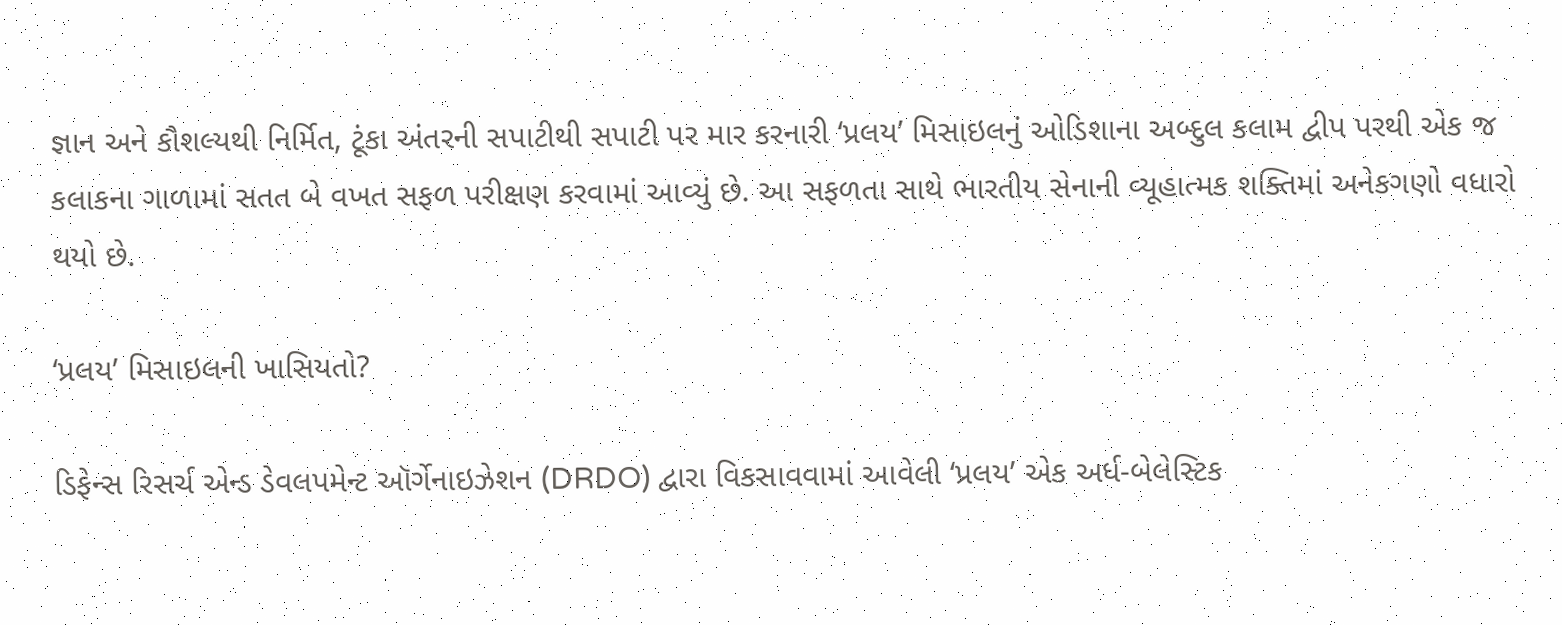જ્ઞાન અને કૌશલ્યથી નિર્મિત, ટૂંકા અંતરની સપાટીથી સપાટી પર માર કરનારી ‘પ્રલય’ મિસાઇલનું ઓડિશાના અબ્દુલ કલામ દ્વીપ પરથી એક જ કલાકના ગાળામાં સતત બે વખત સફળ પરીક્ષણ કરવામાં આવ્યું છે. આ સફળતા સાથે ભારતીય સેનાની વ્યૂહાત્મક શક્તિમાં અનેકગણો વધારો થયો છે.

‘પ્રલય’ મિસાઇલની ખાસિયતો?

ડિફેન્સ રિસર્ચ એન્ડ ડેવલપમેન્ટ ઑર્ગેનાઇઝેશન (DRDO) દ્વારા વિકસાવવામાં આવેલી ‘પ્રલય’ એક અર્ધ-બેલેસ્ટિક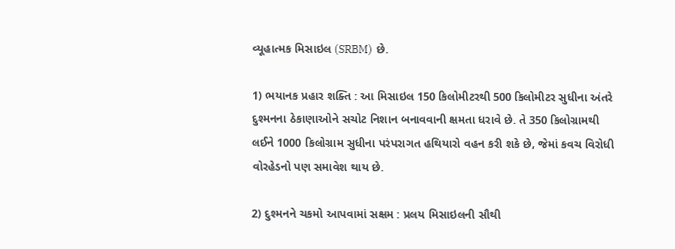વ્યૂહાત્મક મિસાઇલ (SRBM) છે.

1) ભયાનક પ્રહાર શક્તિ : આ મિસાઇલ 150 કિલોમીટરથી 500 કિલોમીટર સુધીના અંતરે દુશ્મનના ઠેકાણાઓને સચોટ નિશાન બનાવવાની ક્ષમતા ધરાવે છે. તે 350 કિલોગ્રામથી લઈને 1000 કિલોગ્રામ સુધીના પરંપરાગત હથિયારો વહન કરી શકે છે, જેમાં કવચ વિરોધી વોરહેડનો પણ સમાવેશ થાય છે.

2) દુશ્મનને ચકમો આપવામાં સક્ષમ : પ્રલય મિસાઇલની સૌથી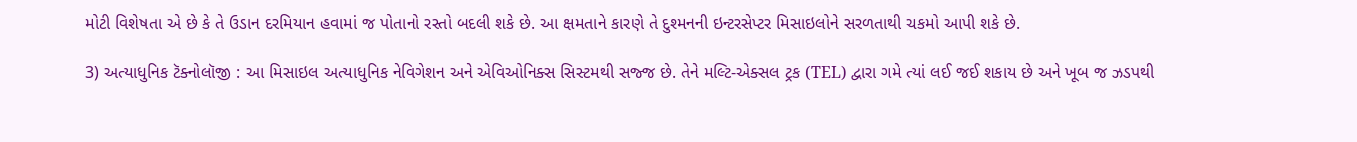મોટી વિશેષતા એ છે કે તે ઉડાન દરમિયાન હવામાં જ પોતાનો રસ્તો બદલી શકે છે. આ ક્ષમતાને કારણે તે દુશ્મનની ઇન્ટરસેપ્ટર મિસાઇલોને સરળતાથી ચકમો આપી શકે છે.

3) અત્યાધુનિક ટૅક્નોલૉજી : આ મિસાઇલ અત્યાધુનિક નેવિગેશન અને એવિઓનિક્સ સિસ્ટમથી સજ્જ છે. તેને મલ્ટિ-એક્સલ ટ્રક (TEL) દ્વારા ગમે ત્યાં લઈ જઈ શકાય છે અને ખૂબ જ ઝડપથી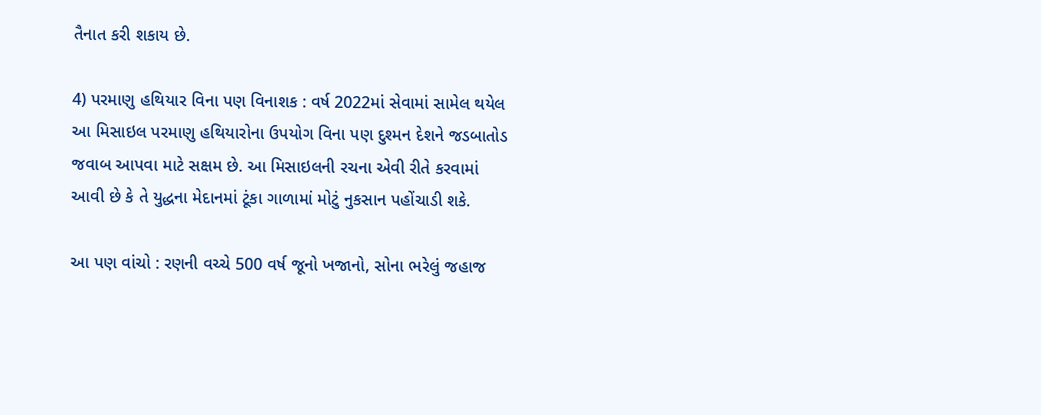તૈનાત કરી શકાય છે.

4) પરમાણુ હથિયાર વિના પણ વિનાશક : વર્ષ 2022માં સેવામાં સામેલ થયેલ આ મિસાઇલ પરમાણુ હથિયારોના ઉપયોગ વિના પણ દુશ્મન દેશને જડબાતોડ જવાબ આપવા માટે સક્ષમ છે. આ મિસાઇલની રચના એવી રીતે કરવામાં આવી છે કે તે યુદ્ધના મેદાનમાં ટૂંકા ગાળામાં મોટું નુકસાન પહોંચાડી શકે.

આ પણ વાંચો : રણની વચ્ચે 500 વર્ષ જૂનો ખજાનો, સોના ભરેલું જહાજ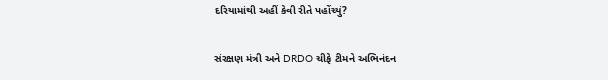દરિયામાંથી અહીં કેવી રીતે પહોંચ્યું?

સંરક્ષણ મંત્રી અને DRDO ચીફે ટીમને અભિનંદન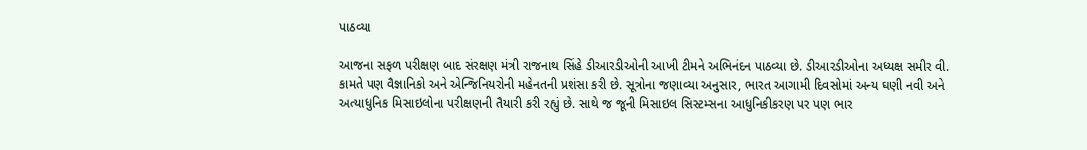પાઠવ્યા

આજના સફળ પરીક્ષણ બાદ સંરક્ષણ મંત્રી રાજનાથ સિંહે ડીઆરડીઓની આખી ટીમને અભિનંદન પાઠવ્યા છે. ડીઆરડીઓના અધ્યક્ષ સમીર વી. કામતે પણ વૈજ્ઞાનિકો અને એન્જિનિયરોની મહેનતની પ્રશંસા કરી છે. સૂત્રોના જણાવ્યા અનુસાર, ભારત આગામી દિવસોમાં અન્ય ઘણી નવી અને અત્યાધુનિક મિસાઇલોના પરીક્ષણની તૈયારી કરી રહ્યું છે. સાથે જ જૂની મિસાઇલ સિસ્ટમ્સના આધુનિકીકરણ પર પણ ભાર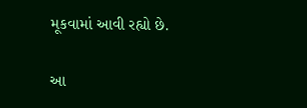મૂકવામાં આવી રહ્યો છે.

આ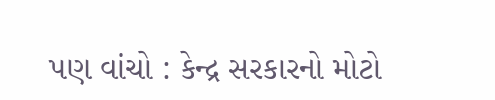પણ વાંચો : કેન્દ્ર સરકારનો મોટો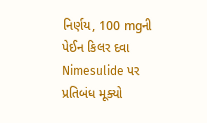નિર્ણય, 100 mgની પેઈન કિલર દવા Nimesulide પર પ્રતિબંધ મૂક્યો